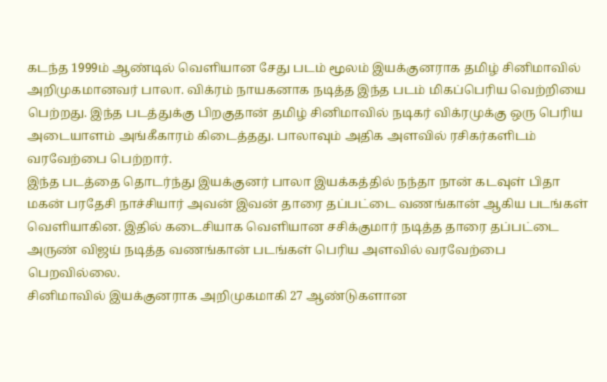கடந்த 1999ம் ஆண்டில் வெளியான சேது படம் மூலம் இயக்குனராக தமிழ் சினிமாவில் அறிமுகமானவர் பாலா. விக்ரம் நாயகனாக நடித்த இந்த படம் மிகப்பெரிய வெற்றியை பெற்றது. இந்த படத்துக்கு பிறகுதான் தமிழ் சினிமாவில் நடிகர் விக்ரமுக்கு ஒரு பெரிய அடையாளம் அங்கீகாரம் கிடைத்தது. பாலாவும் அதிக அளவில் ரசிகர்களிடம் வரவேற்பை பெற்றார்.
இந்த படத்தை தொடர்ந்து இயக்குனர் பாலா இயக்கத்தில் நந்தா நான் கடவுள் பிதா மகன் பரதேசி நாச்சியார் அவன் இவன் தாரை தப்பட்டை வணங்கான் ஆகிய படங்கள் வெளியாகின. இதில் கடைசியாக வெளியான சசிக்குமார் நடித்த தாரை தப்பட்டை அருண் விஜய் நடித்த வணங்கான் படங்கள் பெரிய அளவில் வரவேற்பை பெறவில்லை.
சினிமாவில் இயக்குனராக அறிமுகமாகி 27 ஆண்டுகளான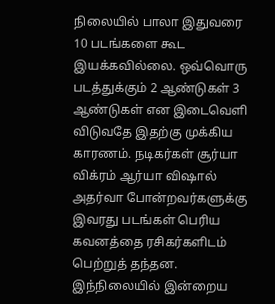நிலையில் பாலா இதுவரை 10 படங்களை கூட இயக்கவில்லை. ஒவ்வொரு படத்துக்கும் 2 ஆண்டுகள் 3 ஆண்டுகள் என இடைவெளி விடுவதே இதற்கு முக்கிய காரணம். நடிகர்கள் சூர்யா விக்ரம் ஆர்யா விஷால் அதர்வா போன்றவர்களுக்கு இவரது படங்கள் பெரிய கவனத்தை ரசிகர்களிடம் பெற்றுத் தந்தன.
இந்நிலையில் இன்றைய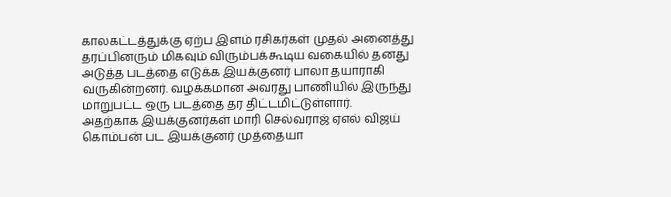காலகட்டத்துக்கு ஏற்ப இளம் ரசிகர்கள் முதல் அனைத்து தரப்பினரும் மிகவும் விரும்பக்கூடிய வகையில் தனது அடுத்த படத்தை எடுக்க இயக்குனர் பாலா தயாராகி வருகின்றனர். வழக்கமான அவரது பாணியில் இருந்து மாறுபட்ட ஒரு படத்தை தர திட்டமிட்டுள்ளார்.
அதற்காக இயக்குனர்கள் மாரி செல்வராஜ் ஏஎல் விஜய் கொம்பன் பட இயக்குனர் முத்தையா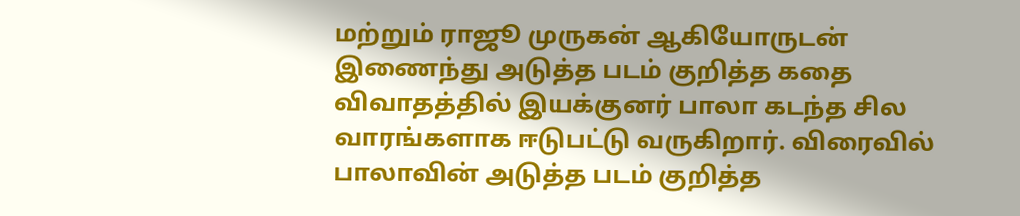மற்றும் ராஜூ முருகன் ஆகியோருடன் இணைந்து அடுத்த படம் குறித்த கதை விவாதத்தில் இயக்குனர் பாலா கடந்த சில வாரங்களாக ஈடுபட்டு வருகிறார். விரைவில் பாலாவின் அடுத்த படம் குறித்த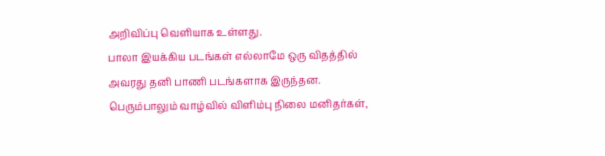அறிவிப்பு வெளியாக உள்ளது.
பாலா இயக்கிய படங்கள் எல்லாமே ஒரு விதத்தில் அவரது தனி பாணி படங்களாக இருந்தன. பெரும்பாலும் வாழ்வில் விளிம்பு நிலை மனிதர்கள்,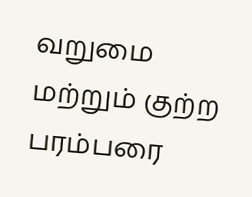வறுமை மற்றும் குற்ற பரம்பரை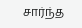சார்ந்த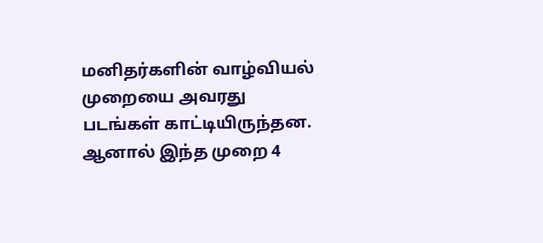மனிதர்களின் வாழ்வியல் முறையை அவரது படங்கள் காட்டியிருந்தன. ஆனால் இந்த முறை 4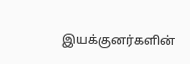இயக்குனர்களின்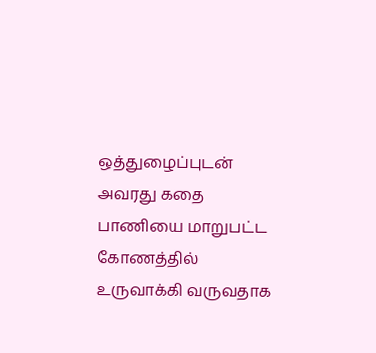ஒத்துழைப்புடன் அவரது கதை பாணியை மாறுபட்ட கோணத்தில் உருவாக்கி வருவதாக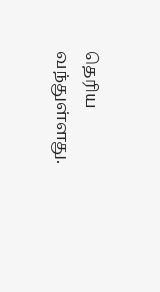தெரிய வந்துள்ளது.